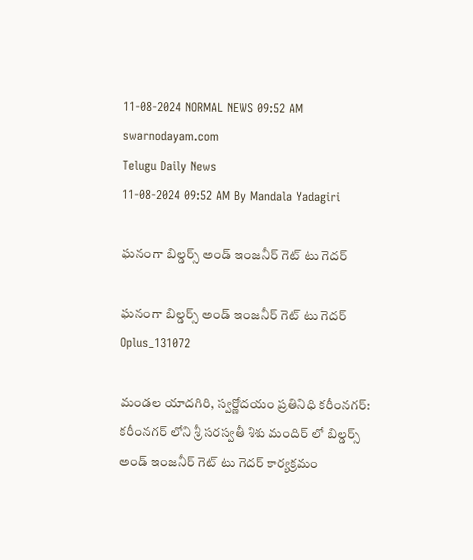11-08-2024 NORMAL NEWS 09:52 AM
swarnodayam.com
Telugu Daily News
11-08-2024 09:52 AM By Mandala Yadagiri

ఘనంగా బిల్డర్స్ అండ్ ఇంజనీర్ గెట్ టు గెదర్

ఘనంగా బిల్డర్స్ అండ్ ఇంజనీర్ గెట్ టు గెదర్
Oplus_131072

మండల యాదగిరి, స్వర్ణోదయం ప్రతినిధి కరీంనగర్: కరీంనగర్ లోని శ్రీ సరస్వతీ శిశు మందిర్ లో బిల్డర్స్ అండ్ ఇంజనీర్ గెట్ టు గెదర్ కార్యక్రమం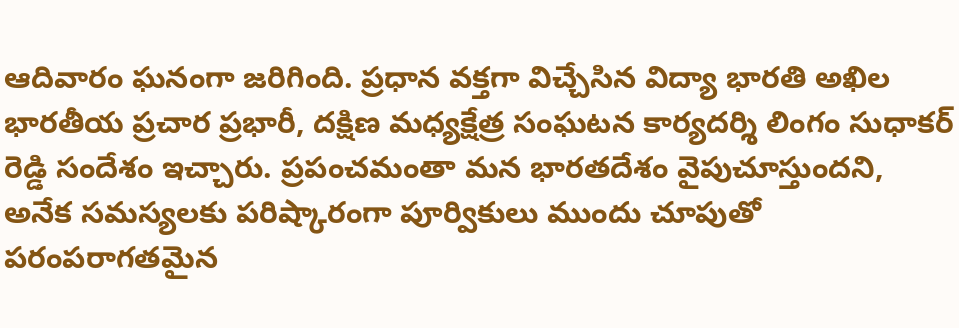ఆదివారం ఘనంగా జరిగింది. ప్రధాన వక్తగా విచ్చేసిన విద్యా భారతి అఖిల భారతీయ ప్రచార ప్రభారీ, దక్షిణ మధ్యక్షేత్ర సంఘటన కార్యదర్శి లింగం సుధాకర్ రెడ్డి సందేశం ఇచ్చారు. ప్రపంచమంతా మన భారతదేశం వైపుచూస్తుందని, అనేక సమస్యలకు పరిష్కారంగా పూర్వికులు ముందు చూపుతో పరంపరాగతమైన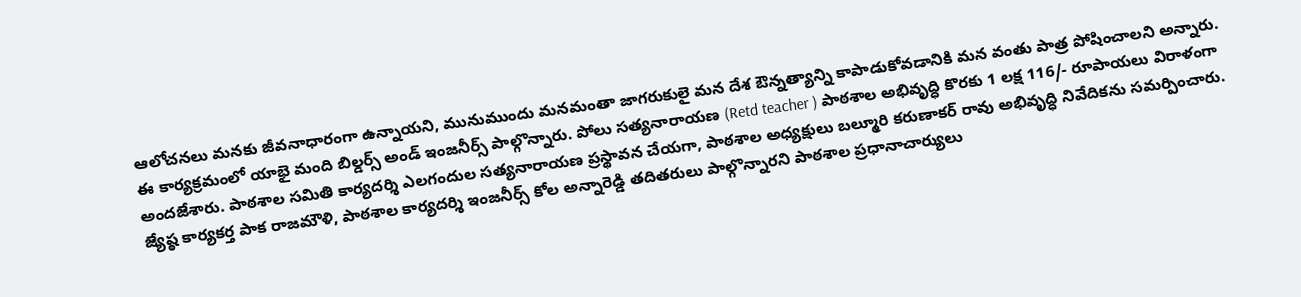ఆలోచనలు మనకు జీవనాధారంగా ఉన్నాయని, మునుముందు మనమంతా జాగరుకులై మన దేశ ఔన్నత్యాన్ని కాపాడుకోవడానికి మన వంతు పాత్ర పోషించాలని అన్నారు. ఈ కార్యక్రమంలో యాభై మంది బిల్డర్స్ అండ్ ఇంజనీర్స్ పాల్గొన్నారు. పోలు సత్యనారాయణ (Retd teacher ) పాఠశాల అభివృద్ధి కొరకు 1 లక్ష 116/- రూపాయలు విరాళంగా అందజేశారు. పాఠశాల సమితి కార్యదర్శి ఎలగందుల సత్యనారాయణ ప్రస్థావన చేయగా, పాఠశాల అధ్యక్షులు బల్మూరి కరుణాకర్ రావు అభివృద్ధి నివేదికను సమర్పించారు. జ్యేష్ఠ కార్యకర్త పాక రాజమౌళి, పాఠశాల కార్యదర్శి ఇంజనీర్స్ కోల అన్నారెడ్డి తదితరులు పాల్గొన్నారని పాఠశాల ప్రధానాచార్యులు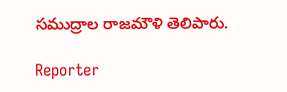సముద్రాల రాజమౌళి తెలిపారు.

Reporter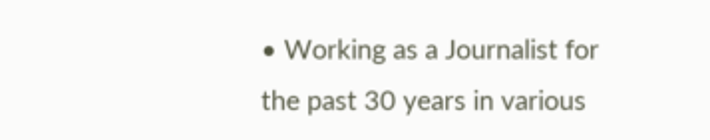• Working as a Journalist for the past 30 years in various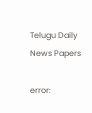Telugu Daily News Papers

error: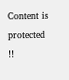Content is protected !!